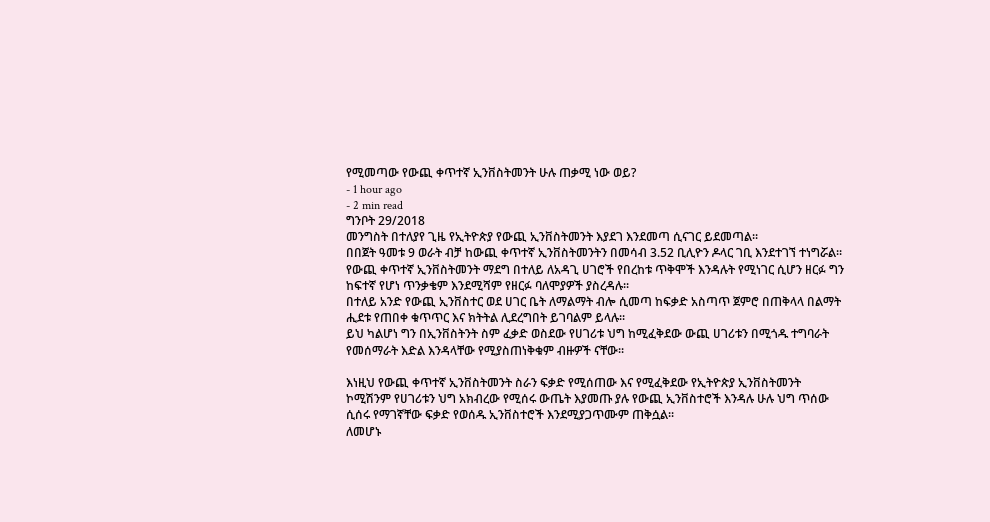የሚመጣው የውጪ ቀጥተኛ ኢንቨስትመንት ሁሉ ጠቃሚ ነው ወይ?
- 1 hour ago
- 2 min read
ግንቦት 29/2018
መንግስት በተለያየ ጊዜ የኢትዮጵያ የውጪ ኢንቨስትመንት እያደገ እንደመጣ ሲናገር ይደመጣል፡፡
በበጀት ዓመቱ 9 ወራት ብቻ ከውጪ ቀጥተኛ ኢንቨስትመንትን በመሳብ 3.52 ቢሊዮን ዶላር ገቢ እንደተገኘ ተነግሯል፡፡
የውጪ ቀጥተኛ ኢንቨስትመንት ማደግ በተለይ ለአዳጊ ሀገሮች የበረከቱ ጥቅሞች እንዳሉት የሚነገር ሲሆን ዘርፉ ግን ከፍተኛ የሆነ ጥንቃቄም እንደሚሻም የዘርፉ ባለሞያዎች ያስረዳሉ፡፡
በተለይ አንድ የውጪ ኢንቨስተር ወደ ሀገር ቤት ለማልማት ብሎ ሲመጣ ከፍቃድ አስጣጥ ጀምሮ በጠቅላላ በልማት ሒደቱ የጠበቀ ቁጥጥር እና ክትትል ሊደረግበት ይገባልም ይላሉ፡፡
ይህ ካልሆነ ግን በኢንቨስትንት ስም ፈቃድ ወስደው የሀገሪቱ ህግ ከሚፈቅደው ውጪ ሀገሪቱን በሚጎዱ ተግባራት የመሰማራት እድል እንዳላቸው የሚያስጠነቅቁም ብዙዎች ናቸው፡፡

እነዚህ የውጪ ቀጥተኛ ኢንቨስትመንት ስራን ፍቃድ የሚሰጠው እና የሚፈቅደው የኢትዮጵያ ኢንቨስትመንት ኮሚሽንም የሀገሪቱን ህግ አክብረው የሚሰሩ ውጤት እያመጡ ያሉ የውጪ ኢንቨስተሮች እንዳሉ ሁሉ ህግ ጥሰው ሲሰሩ የማገኛቸው ፍቃድ የወሰዱ ኢንቨስተሮች እንደሚያጋጥሙም ጠቅሷል፡፡
ለመሆኑ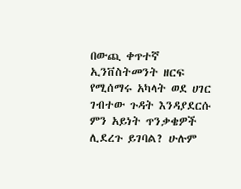በውጪ ቀጥተኛ ኢንቨስትመንት ዘርፍ የሚሰማሩ አካላት ወደ ሀገር ገብተው ጉዳት እንዳያደርሱ ምን አይነት ጥንቃቄዎች ሊደረጉ ይገባል? ሁሉም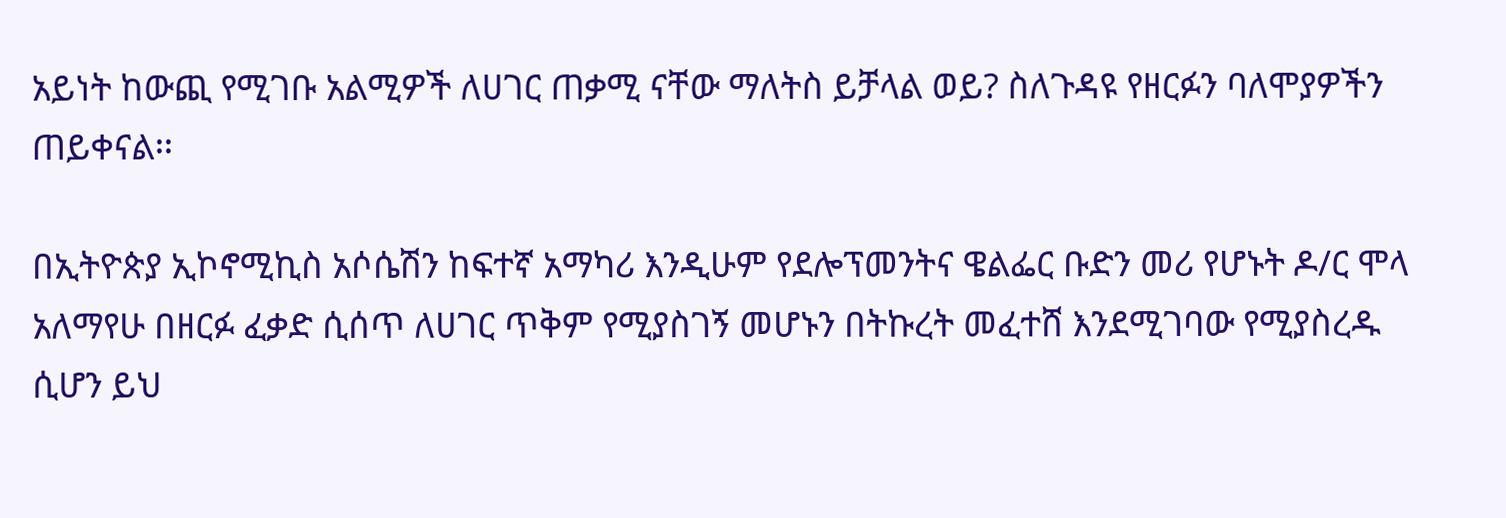አይነት ከውጪ የሚገቡ አልሚዎች ለሀገር ጠቃሚ ናቸው ማለትስ ይቻላል ወይ? ስለጉዳዩ የዘርፉን ባለሞያዎችን ጠይቀናል፡፡

በኢትዮጵያ ኢኮኖሚኪስ አሶሴሽን ከፍተኛ አማካሪ እንዲሁም የደሎፕመንትና ዌልፌር ቡድን መሪ የሆኑት ዶ/ር ሞላ አለማየሁ በዘርፉ ፈቃድ ሲሰጥ ለሀገር ጥቅም የሚያስገኝ መሆኑን በትኩረት መፈተሸ እንደሚገባው የሚያስረዱ ሲሆን ይህ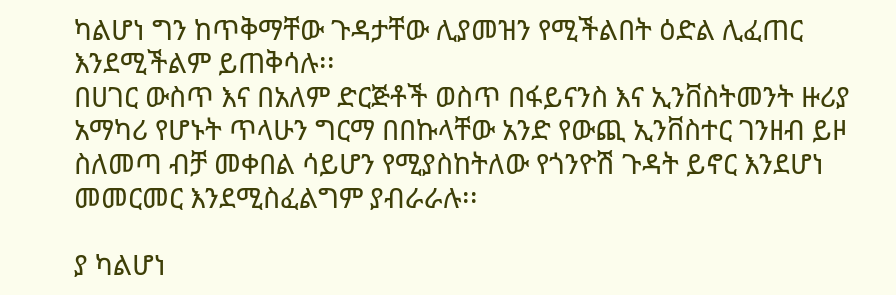ካልሆነ ግን ከጥቅማቸው ጉዳታቸው ሊያመዝን የሚችልበት ዕድል ሊፈጠር እንደሚችልም ይጠቅሳሉ፡፡
በሀገር ውስጥ እና በአለም ድርጅቶች ወስጥ በፋይናንስ እና ኢንቨስትመንት ዙሪያ አማካሪ የሆኑት ጥላሁን ግርማ በበኩላቸው አንድ የውጪ ኢንቨስተር ገንዘብ ይዞ ስለመጣ ብቻ መቀበል ሳይሆን የሚያስከትለው የጎንዮሽ ጉዳት ይኖር እንደሆነ መመርመር እንደሚስፈልግም ያብራራሉ፡፡

ያ ካልሆነ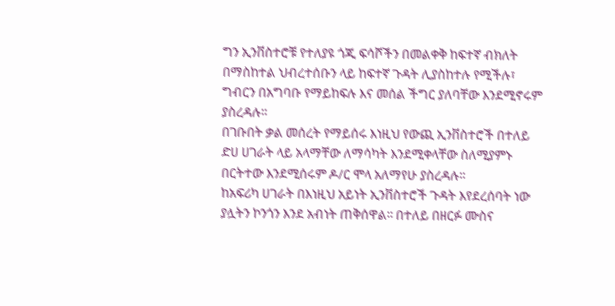ግን ኢንቨስተሮቹ የተለያዩ ጎጂ ፍሳሾችን በመልቀቅ ከፍተኛ ብክለት በማስከተል ህብረተሰቡን ላይ ከፍተኛ ጉዳት ሊያስከተሉ የሚችሉ፣ ግብርን በአግባቡ የማይከፍሉ እና መሰል ችግር ያለባቸው እንደሚኖሩም ያስረዳሉ፡፡
በገቡበት ቃል መሰረት የማይሰሩ እነዚህ የውጪ ኢንቨስተሮች በተለይ ድሀ ሀገራት ላይ አላማቸው ለማሳካት እንደሚቀላቸው ስለሚያምኑ በርትተው እንደሚሰሩም ዶ/ር ሞላ አለማየሁ ያስረዳሉ፡፡
ከአፍሪካ ሀገራት በእነዚህ አይነት ኢንቨስተሮች ጉዳት እየደረሰባት ነው ያሏትን ኮንጎን እንደ አብነት ጠቅሰዋል፡፡ በተለይ በዘርፉ ሙስና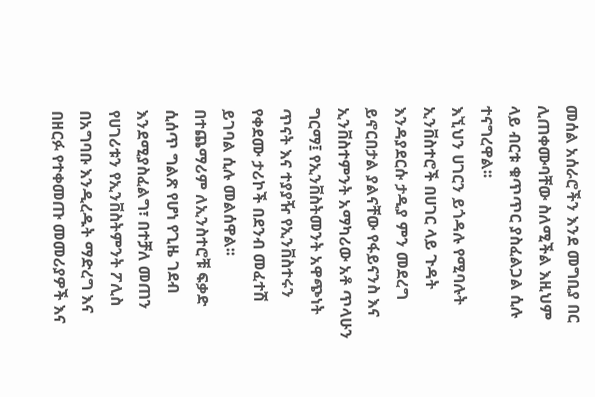መሰል አሰራሮችን እንደ መግቢያ በር ሊጠቀሙባቸው ስለሚችል እዚህም ላይ ብርቱ ቁጥጥር ያስፈልጋል ሲሉ ተናግረዋል፡፡
እኚህን ሀገርን ይጎዳሉ የሚባሉት ኢንቨስተሮች በሀገር ላይ ጉዳት እንዳያደርሱ ታዲያ ምን መደረግ ይኖርበታል ያልናቸው የፋይናንስ እና ኢንቨስተምንት አማካሪው አቶ ጥላሁን ግርማ፤ የኢንቨስትመንት አዋጭነት ጥናት እና ተያያዥ የኢንቨስተሩን የቀደሙ ታሪኮች በደንብ መፈተሽ ይገባል ሲሉ መልሰዋል፡፡
በተጨማሪም ለኢንስተሮቹ ፍቃድ ሲሰጥ ግልጽ የሆነ የጊዜ ገደብ እንደሚያስፈልግ፣ በተቻለ መጠን የሀገሪቱን የኢንቨስትምንት ፖሊስ በአግባቡ እንዲረዱት ማድረግ እና በዘርፉ የተቀመጡ መመሪያዎች እና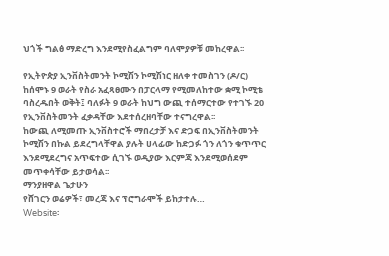ህጎች ግልፅ ማድረግ እንደሚየስፈልግም ባለሞያዎቹ መከረዋል፡፡

የኢትዮጵያ ኢንቨስትመንት ኮሚሽን ኮሚሽነር ዘለቀ ተመስገን (ዶ/ር) ከሰሞኑ 9 ወራት የስራ አፈጻፀሙን በፓርላማ የሚመለከተው ቋሚ ኮሚቴ ባስረዱበት ወቅት፤ ባለፉት 9 ወራት ከህግ ውጪ ተሰማርተው የተገኙ 20 የኢንቨስትመንት ፈቃዳቸው እደተሰረዘባቸው ተናግረዋል፡፡
ከውጪ ለሚመጡ ኢንቨስተሮች ማበረታቻ እና ድጋፍ በኢንቨስትመንት ኮሚሽን በኩል ይደረግላቸዋል ያሉት ሀላፊው ከድጋፉ ጎን ለጎን ቁጥጥር እንደሚደረግና አጥፍተው ሲገኙ ወዲያው እርምጃ እንደሚወሰደም መጥቀሳቸው ይታወሳል፡፡
ማንያዘዋል ጌታሁን
የሸገርን ወሬዎች፣ መረጃ እና ፕሮግራሞች ይከታተሉ…
Website፡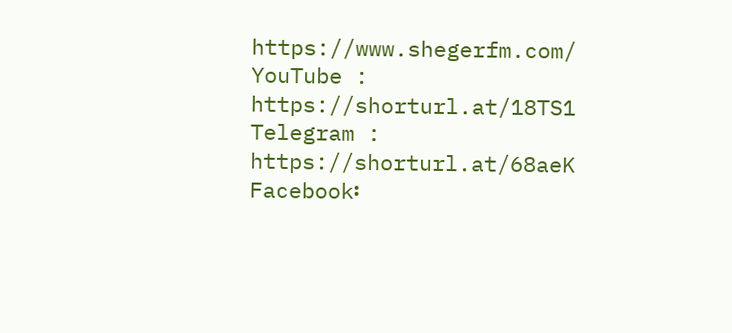https://www.shegerfm.com/
YouTube : https://shorturl.at/18TS1
Telegram : https://shorturl.at/68aeK
Facebook፡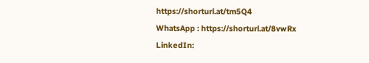https://shorturl.at/tm5Q4
WhatsApp : https://shorturl.at/8vwRx
LinkedIn: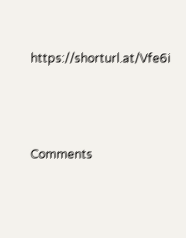https://shorturl.at/Vfe6i





Comments